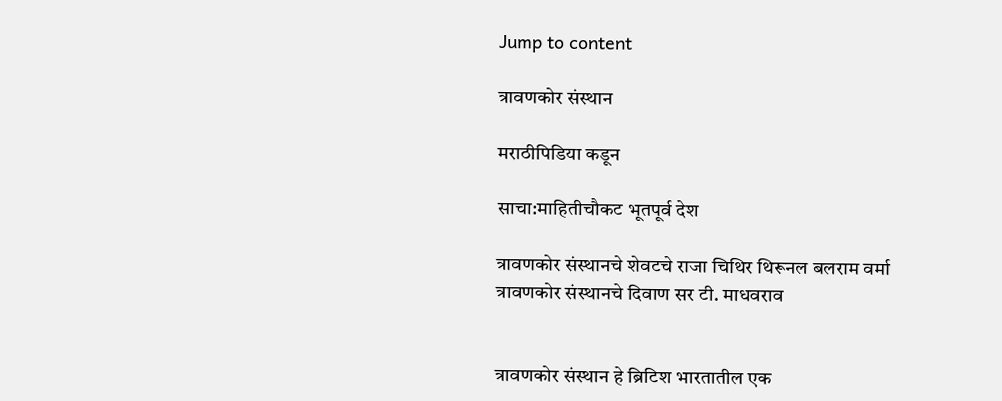Jump to content

त्रावणकोर संस्थान

मराठीपिडिया कडून

साचा:माहितीचौकट भूतपूर्व देश

त्रावणकोर संस्थानचे शेवटचे राजा चिथिर थिरूनल बलराम वर्मा
त्रावणकोर संस्थानचे दिवाण सर टी. माधवराव


त्रावणकोर संस्थान हे ब्रिटिश भारतातील एक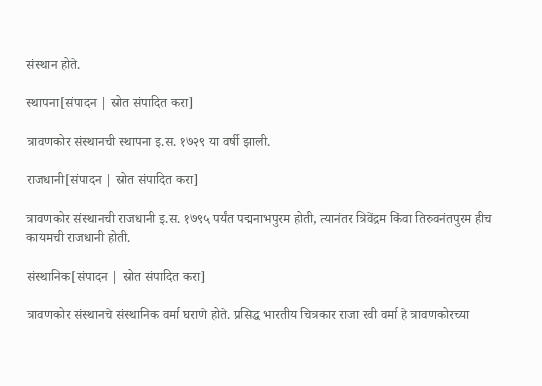संस्थान होते.

स्थापना[संपादन | स्रोत संपादित करा]

त्रावणकोर संस्थानची स्थापना इ.स. १७२९ या वर्षी झाली.

राजधानी[संपादन | स्रोत संपादित करा]

त्रावणकोर संस्थानची राजधानी इ.स. १७९५ पर्यंत पद्मनाभपुरम होती, त्यानंतर त्रिवेंद्रम किंवा तिरुवनंतपुरम हीच कायमची राजधानी होती.

संस्थानिक[संपादन | स्रोत संपादित करा]

त्रावणकोर संस्थानचे संस्थानिक वर्मा घराणे होते. प्रसिद्ध भारतीय चित्रकार राजा रवी वर्मा हे त्रावणकोरच्या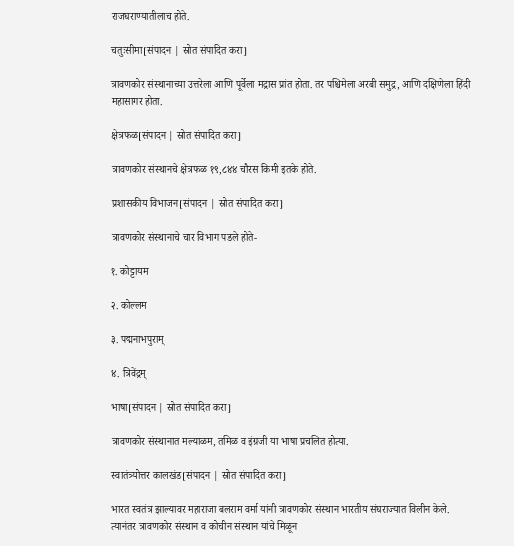राजघराण्यातीलाच होते.

चतुःसीमा[संपादन | स्रोत संपादित करा]

त्रावणकोर संस्थानाच्या उत्तरेला आणि पूर्वेला मद्रास प्रांत होता. तर पश्चिमेला अरबी समुद्र, आणि दक्षिणेला हिंदी महासागर होता.

क्षेत्रफळ[संपादन | स्रोत संपादित करा]

त्रावणकोर संस्थानचे क्षेत्रफळ १९,८४४ चौरस किमी इतके होते.

प्रशासकीय विभाजन[संपादन | स्रोत संपादित करा]

त्रावणकोर संस्थानाचे चार विभाग पडले होते-

१. कोट्टायम

२. कोल्लम

३. पद्मनाभपुराम्

४. त्रिवेंद्रम्

भाषा[संपादन | स्रोत संपादित करा]

त्रावणकोर संस्थानात मल्याळम, तमिळ व इंग्रजी या भाषा प्रचलित होत्या.

स्वातंत्र्योत्तर कालखंड[संपादन | स्रोत संपादित करा]

भारत स्वतंत्र झाल्यावर महाराजा बलराम वर्मा यांनी त्रावणकोर संस्थान भारतीय संघराज्यात विलीन केले. त्यानंतर त्रावणकोर संस्थान व कोचीन संस्थान यांचे मिळून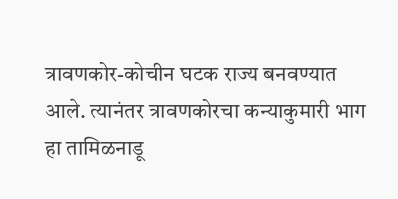त्रावणकोर-कोचीन घटक राज्य बनवण्यात आले. त्यानंतर त्रावणकोरचा कन्याकुमारी भाग हा तामिळनाडू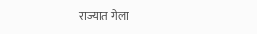राज्यात गेला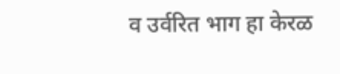व उर्वरित भाग हा केरळ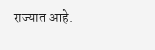राज्यात आहे.